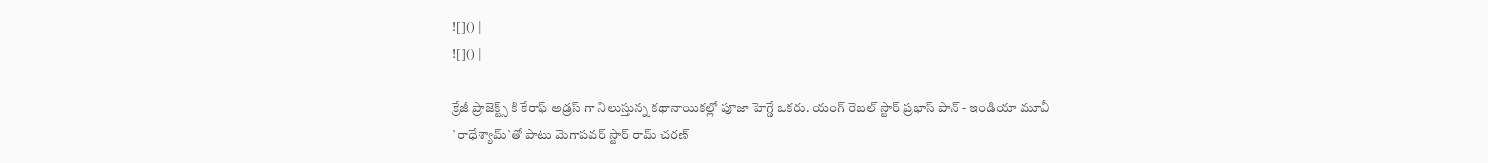![]() |
![]() |

క్రేజీ ప్రాజెక్ట్స్ కి కేరాఫ్ అడ్రస్ గా నిలుస్తున్న కథానాయికల్లో పూజా హెగ్డే ఒకరు. యంగ్ రెబల్ స్టార్ ప్రభాస్ పాన్ - ఇండియా మూవీ `రాధేశ్యామ్`తో పాటు మెగాపవర్ స్టార్ రామ్ చరణ్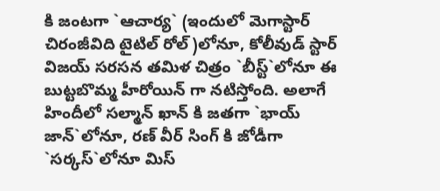కి జంటగా `ఆచార్య` (ఇందులో మెగాస్టార్ చిరంజీవిది టైటిల్ రోల్)లోనూ, కోలీవుడ్ స్టార్ విజయ్ సరసన తమిళ చిత్రం `బీస్ట్`లోనూ ఈ బుట్టబొమ్మ హీరోయిన్ గా నటిస్తోంది. అలాగే హిందీలో సల్మాన్ ఖాన్ కి జతగా `భాయ్ జాన్`లోనూ, రణ్ వీర్ సింగ్ కి జోడీగా `సర్కస్`లోనూ మిస్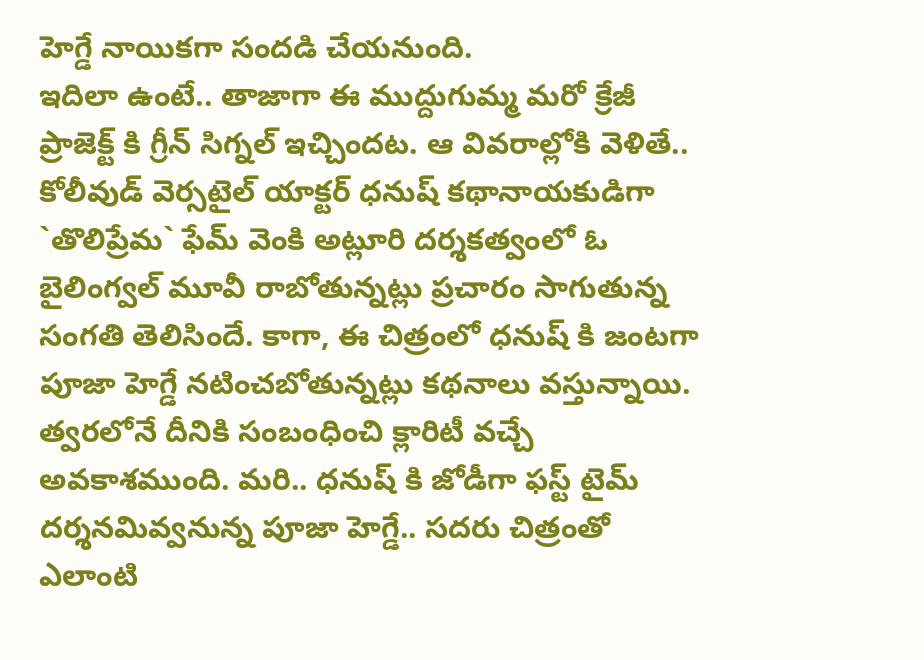హెగ్డే నాయికగా సందడి చేయనుంది.
ఇదిలా ఉంటే.. తాజాగా ఈ ముద్దుగుమ్మ మరో క్రేజీ ప్రాజెక్ట్ కి గ్రీన్ సిగ్నల్ ఇచ్చిందట. ఆ వివరాల్లోకి వెళితే.. కోలీవుడ్ వెర్సటైల్ యాక్టర్ ధనుష్ కథానాయకుడిగా `తొలిప్రేమ` ఫేమ్ వెంకి అట్లూరి దర్శకత్వంలో ఓ బైలింగ్వల్ మూవీ రాబోతున్నట్లు ప్రచారం సాగుతున్న సంగతి తెలిసిందే. కాగా, ఈ చిత్రంలో ధనుష్ కి జంటగా పూజా హెగ్డే నటించబోతున్నట్లు కథనాలు వస్తున్నాయి. త్వరలోనే దీనికి సంబంధించి క్లారిటీ వచ్చే అవకాశముంది. మరి.. ధనుష్ కి జోడీగా ఫస్ట్ టైమ్ దర్శనమివ్వనున్న పూజా హెగ్డే.. సదరు చిత్రంతో ఎలాంటి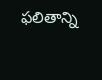ఫలితాన్ని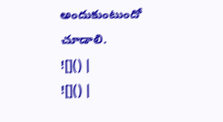అందుకుంటుందో చూడాలి.
![]() |
![]() |